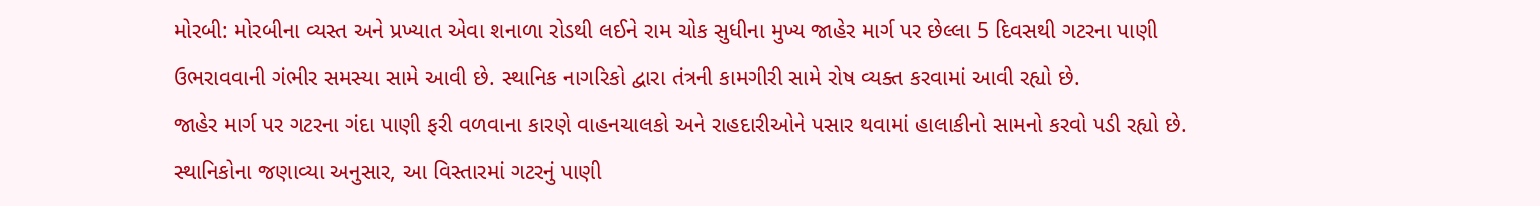મોરબી: મોરબીના વ્યસ્ત અને પ્રખ્યાત એવા શનાળા રોડથી લઈને રામ ચોક સુધીના મુખ્ય જાહેર માર્ગ પર છેલ્લા 5 દિવસથી ગટરના પાણી ઉભરાવવાની ગંભીર સમસ્યા સામે આવી છે. સ્થાનિક નાગરિકો દ્વારા તંત્રની કામગીરી સામે રોષ વ્યક્ત કરવામાં આવી રહ્યો છે.
જાહેર માર્ગ પર ગટરના ગંદા પાણી ફરી વળવાના કારણે વાહનચાલકો અને રાહદારીઓને પસાર થવામાં હાલાકીનો સામનો કરવો પડી રહ્યો છે. સ્થાનિકોના જણાવ્યા અનુસાર, આ વિસ્તારમાં ગટરનું પાણી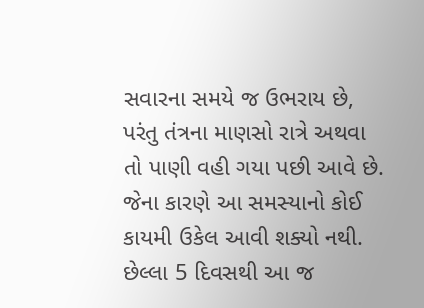સવારના સમયે જ ઉભરાય છે, પરંતુ તંત્રના માણસો રાત્રે અથવા તો પાણી વહી ગયા પછી આવે છે. જેના કારણે આ સમસ્યાનો કોઈ કાયમી ઉકેલ આવી શક્યો નથી.
છેલ્લા 5 દિવસથી આ જ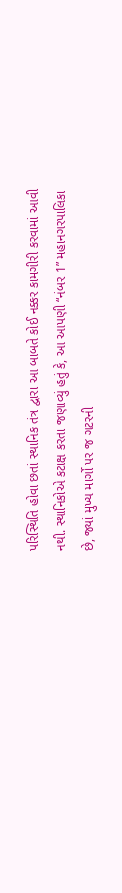પરિસ્થિતિ હોવા છતાં સ્થાનિક તંત્ર દ્વારા આ બાબતે કોઈ નક્કર કામગીરી કરવામાં આવી નથી. સ્થાનિકોએ કટાક્ષ કરતા જણાવ્યું હતું કે, આ આપણી “નંબર 1” મહાનગરપાલિકા છે, જ્યાં મુખ્ય માર્ગો પર જ ગટરની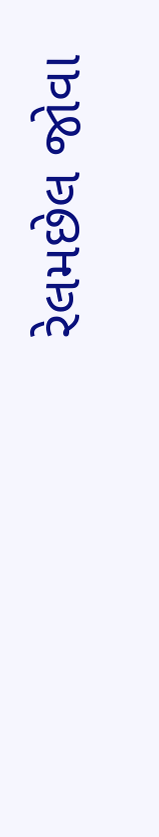રેલમછેલ જોવા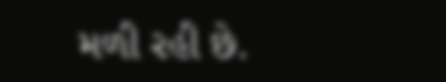મળી રહી છે.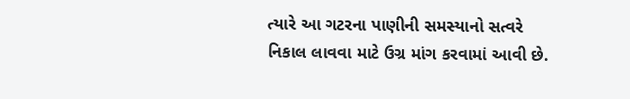ત્યારે આ ગટરના પાણીની સમસ્યાનો સત્વરે નિકાલ લાવવા માટે ઉગ્ર માંગ કરવામાં આવી છે.